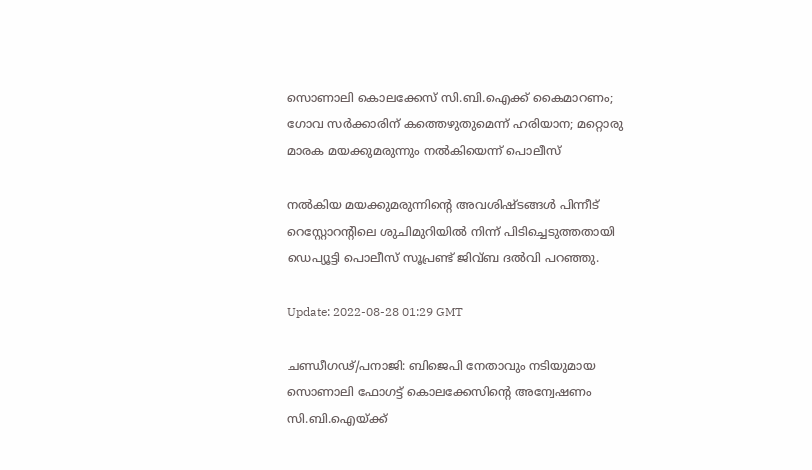സൊണാലി കൊലക്കേസ് സി.ബി.ഐക്ക് കൈമാറണം; ഗോവ സർ‌ക്കാരിന് കത്തെഴുതുമെന്ന് ഹരിയാന; മറ്റൊരു മാരക മയക്കുമരുന്നും നൽകിയെന്ന് പൊലീസ്

നൽകിയ മയക്കുമരുന്നിന്റെ അവശിഷ്ടങ്ങൾ പിന്നീട് റെസ്റ്റോറന്റിലെ ശുചിമുറിയിൽ നിന്ന് പിടിച്ചെടുത്തതായി ഡെപ്യൂട്ടി പൊലീസ് സൂപ്രണ്ട് ജിവ്ബ ദൽവി പറഞ്ഞു.

Update: 2022-08-28 01:29 GMT

ചണ്ഡീഗഢ്/പനാജി: ബിജെപി നേതാവും നടിയുമായ സൊണാലി ഫോഗട്ട് കൊലക്കേസിന്റെ അന്വേഷണം സി.ബി.ഐയ്ക്ക്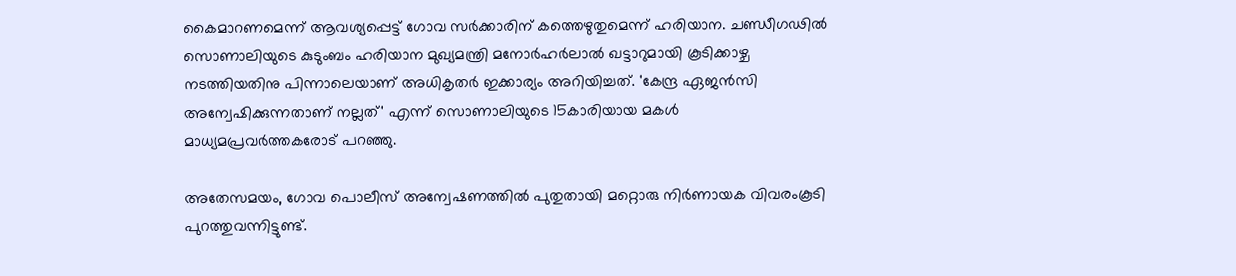കൈമാറണമെന്ന് ആവശ്യപ്പെട്ട് ഗോവ സർക്കാരിന് കത്തെഴുതുമെന്ന് ഹരിയാന. ചണ്ഡീഗഢിൽ സൊണാലിയുടെ കുടുംബം ഹരിയാന മുഖ്യമന്ത്രി മനോർഹർലാൽ ഖട്ടാറുമായി കൂടിക്കാഴ്ച നടത്തിയതിനു പിന്നാലെയാണ് അധികൃതർ ഇക്കാര്യം അറിയിച്ചത്. 'കേന്ദ്ര ഏജൻസി അന്വേഷിക്കുന്നതാണ് നല്ലത്' എന്ന് സൊണാലിയുടെ 15കാരിയായ മകൾ മാധ്യമപ്രവർത്തകരോട് പറഞ്ഞു.

അതേസമയം, ഗോവ പൊലീസ് അന്വേഷണത്തിൽ പുതുതായി മറ്റൊരു നിർണായക വിവരംകൂടി പുറത്തുവന്നിട്ടുണ്ട്.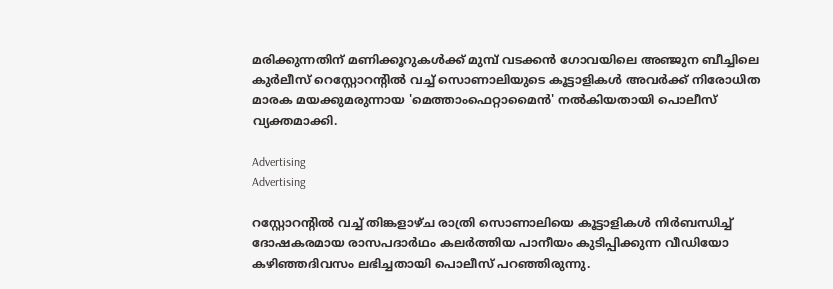മരിക്കുന്നതിന് മണിക്കൂറുകൾക്ക് മുമ്പ് വടക്കൻ ഗോവയിലെ അഞ്ജുന ബീച്ചിലെ കുർലീസ് റെസ്റ്റോറന്റിൽ വച്ച് സൊണാലിയുടെ കൂട്ടാളികൾ അവർക്ക് നിരോധിത മാരക മയക്കുമരുന്നായ 'മെത്താംഫെറ്റാമൈൻ' നൽകിയതായി പൊലീസ് വ്യക്തമാക്കി.

Advertising
Advertising

റസ്റ്റോറന്റിൽ വച്ച് തിങ്കളാഴ്ച രാത്രി സൊണാലിയെ കൂട്ടാളികൾ നിർബന്ധിച്ച് ദോഷകരമായ രാസപദാർഥം കലർത്തിയ പാനീയം കുടിപ്പിക്കുന്ന വീഡിയോ കഴിഞ്ഞദിവസം ലഭിച്ചതായി പൊലീസ് പറഞ്ഞിരുന്നു.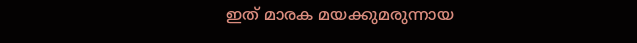ഇത് മാരക മയക്കുമരുന്നായ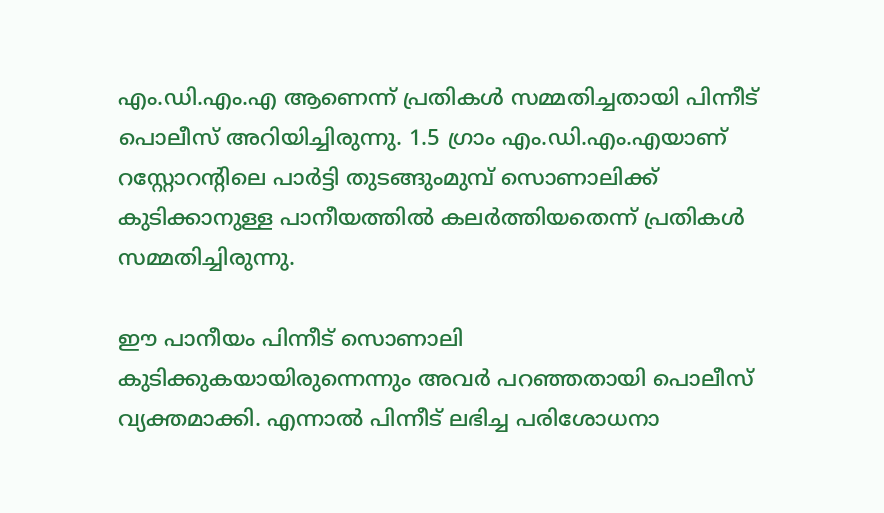എം.ഡി.എം.എ ആണെന്ന് പ്രതികൾ സമ്മതിച്ചതായി പിന്നീട് പൊലീസ് അറിയിച്ചിരുന്നു. 1.5 ഗ്രാം എം.ഡി.എം.എയാണ് റസ്റ്റോറന്റിലെ പാർട്ടി തുടങ്ങുംമുമ്പ് സൊണാലിക്ക് കുടിക്കാനുള്ള പാനീയത്തിൽ കലർത്തിയതെന്ന് പ്രതികൾ സമ്മതിച്ചിരുന്നു.

ഈ പാനീയം പിന്നീട് സൊണാലി കുടിക്കുകയായിരുന്നെന്നും അവർ പറഞ്ഞതായി പൊലീസ് വ്യക്തമാക്കി. എന്നാൽ‍ പിന്നീട് ലഭിച്ച പരിശോധനാ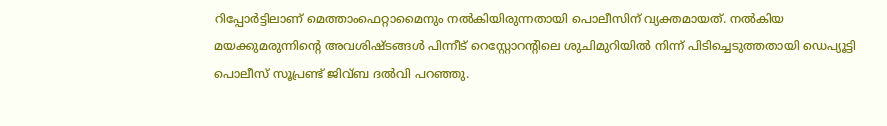റിപ്പോർട്ടിലാണ് മെത്താംഫെറ്റാമൈനും നൽകിയിരുന്നതായി പൊലീസിന് വ്യക്തമായത്. നൽകിയ മയക്കുമരുന്നിന്റെ അവശിഷ്ടങ്ങൾ പിന്നീട് റെസ്റ്റോറന്റിലെ ശുചിമുറിയിൽ നിന്ന് പിടിച്ചെടുത്തതായി ഡെപ്യൂട്ടി പൊലീസ് സൂപ്രണ്ട് ജിവ്ബ ദൽവി പറഞ്ഞു.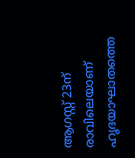ആഗസ്റ്റ് 23ന് രാവിലെയാണ് ഹൃദയാഘാതത്തെ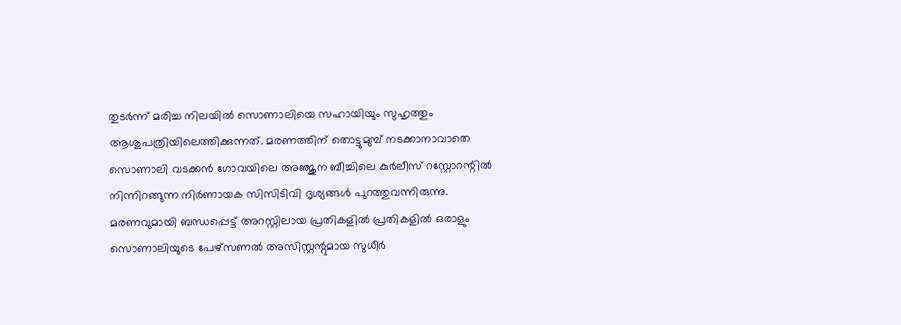തുടർന്ന് മരിച്ച നിലയിൽ സൊണാലിയെ സഹായിയും സുഹൃത്തും ആശുപത്രിയിലെത്തിക്കുന്നത്. മരണത്തിന് തൊട്ടുമുമ്പ് നടക്കാനാവാതെ സൊണാലി വടക്കൻ ഗോവയിലെ അഞ്ജുന ബീച്ചിലെ കുർലീസ് റസ്റ്റോറന്റിൽ നിന്നിറങ്ങുന്ന നിർണായക സിസിടിവി ദൃശ്യങ്ങൾ പുറത്തുവന്നിരുന്നു. മരണവുമായി ബന്ധപ്പെട്ട് അറസ്റ്റിലായ പ്രതികളിൽ പ്രതികളിൽ ഒരാളും സൊണാലിയുടെ പേഴ്‌സണൽ അസിസ്റ്റന്റുമായ സുധീർ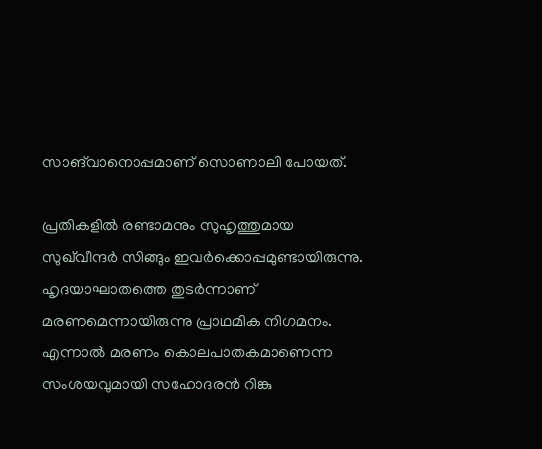സാങ്‌വാനൊപ്പമാണ്‌ സൊണാലി പോയത്.

പ്രതികളിൽ രണ്ടാമനും സുഹൃത്തുമായ സുഖ്‌വീന്ദര്‍ സിങ്ങും ഇവർക്കൊപ്പമുണ്ടായിരുന്നു. ഹൃദയാഘാതത്തെ തുടർന്നാണ് മരണമെന്നായിരുന്നു പ്രാഥമിക നിഗമനം. എന്നാൽ മരണം കൊലപാതകമാണെന്ന സംശയവുമായി സഹോദരൻ റിങ്കു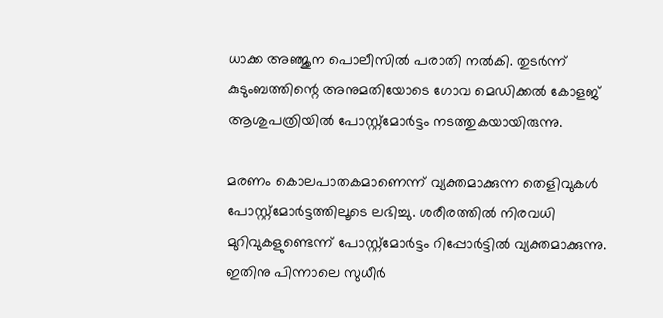ധാക്ക അഞ്ജുന പൊലീസിൽ പരാതി നൽകി. തുടർന്ന് കുടുംബത്തിന്റെ അനുമതിയോടെ ഗോവ മെഡിക്കൽ കോളജ് ആശുപത്രിയിൽ പോസ്റ്റ്‌മോർട്ടം നടത്തുകയായിരുന്നു.

മരണം കൊലപാതകമാണെന്ന് വ്യക്തമാക്കുന്ന തെളിവുകൾ പോസ്റ്റ്മോർട്ടത്തിലൂടെ ലഭിച്ചു. ശരീരത്തിൽ നിരവധി മുറിവുകളുണ്ടെന്ന് പോസ്റ്റ്‌മോർട്ടം റിപ്പോർട്ടിൽ വ്യക്തമാക്കുന്നു. ഇതിനു പിന്നാലെ സുധീർ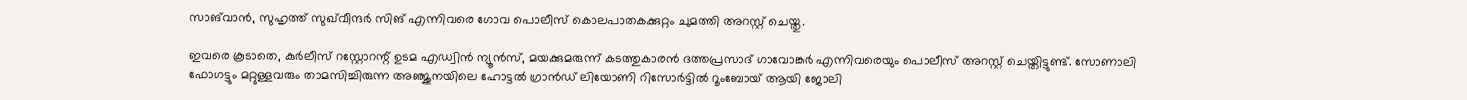സാങ്‌വാൻ, സുഹൃത്ത് സുഖ്‌വീന്ദർ സിങ് എന്നിവരെ ഗോവ പൊലീസ് കൊലപാതകക്കുറ്റം ചുമത്തി അറസ്റ്റ് ചെയ്തു.

ഇവരെ കൂടാതെ, കുർലീസ് റസ്റ്റോറന്റ് ഉടമ എഡ്വിൻ ന്യൂൻസ്, മയക്കുമരുന്ന് കടത്തുകാരൻ ദത്തപ്രസാദ് ഗാവോങ്കർ എന്നിവരെയും പൊലീസ് അറസ്റ്റ് ചെയ്തിട്ടുണ്ട്. സോണാലി ഫോഗട്ടും മറ്റുള്ളവരും താമസിച്ചിരുന്ന അഞ്ജുനയിലെ ഹോട്ടൽ ഗ്രാൻഡ് ലിയോണി റിസോർട്ടിൽ റൂംബോയ് ആയി ജോലി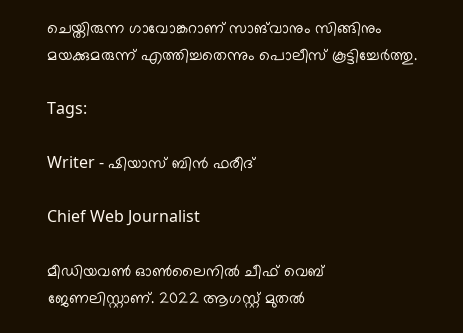ചെയ്തിരുന്ന ഗാവോങ്കറാണ് സാങ്‌വാനും സിങ്ങിനും മയക്കുമരുന്ന് എത്തിച്ചതെന്നും പൊലീസ് കൂട്ടിച്ചേർത്തു.

Tags:

Writer - ഷിയാസ് ബിന്‍ ഫരീദ്

Chief Web Journalist

മീഡിയവണ്‍ ഓണ്‍ലൈനില്‍ ചീഫ് വെബ് ജേണലിസ്റ്റാണ്. 2022 ആഗസ്റ്റ് മുതല്‍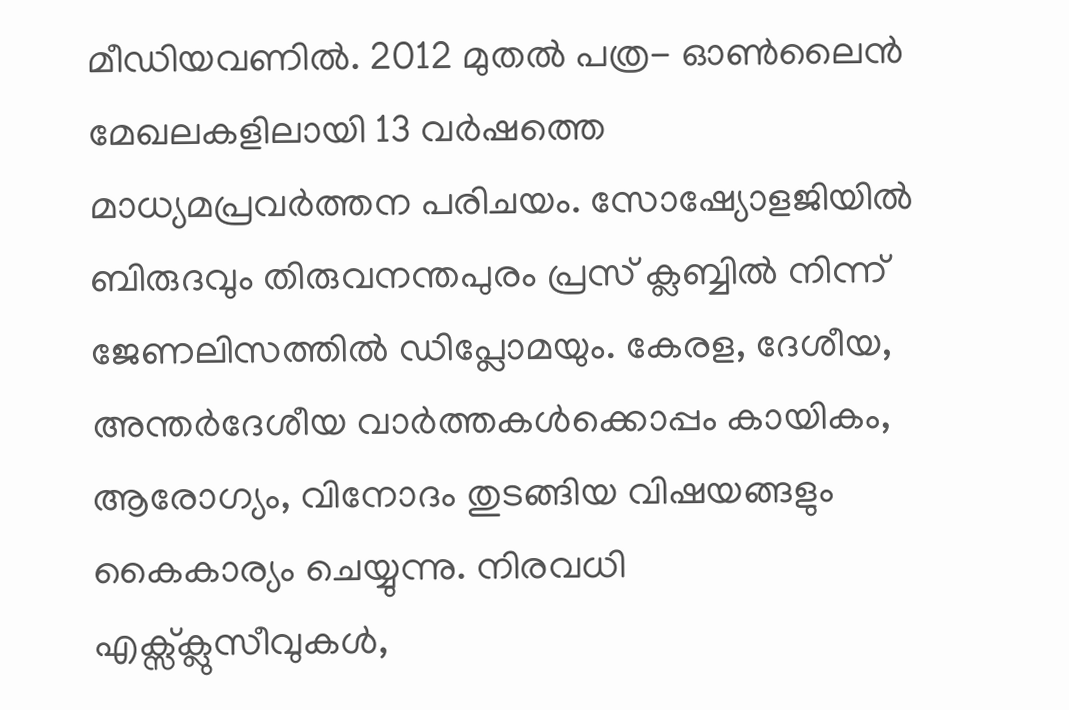മീഡിയവണില്‍. 2012 മുതല്‍ പത്ര- ഓണ്‍ലൈന്‍ മേഖലകളിലായി 13 വര്‍ഷത്തെ മാധ്യമപ്രവര്‍ത്തന പരിചയം. സോഷ്യോളജിയില്‍ ബിരുദവും തിരുവനന്തപുരം പ്രസ് ക്ലബ്ബില്‍ നിന്ന് ജേണലിസത്തില്‍ ഡിപ്ലോമയും. കേരള, ദേശീയ, അന്തര്‍ദേശീയ വാര്‍ത്തകള്‍ക്കൊപ്പം കായികം, ആരോഗ്യം, വിനോദം തുടങ്ങിയ വിഷയങ്ങളും കൈകാര്യം ചെയ്യുന്നു. നിരവധി എക്സ്ക്ലുസീവുകള്‍,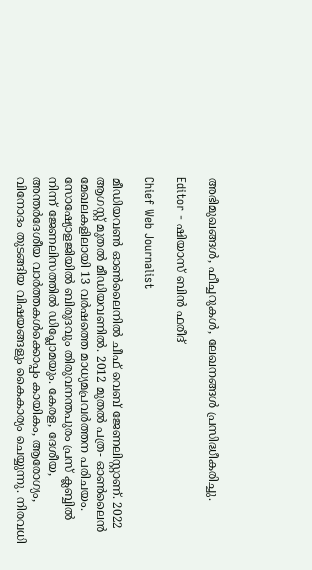അഭിമുഖങ്ങള്‍, ഫീച്ചറുകള്‍, ലേഖനങ്ങള്‍ പ്രസിദ്ധീകരിച്ചു.

Editor - ഷിയാസ് ബിന്‍ ഫരീദ്

Chief Web Journalist

മീഡിയവണ്‍ ഓണ്‍ലൈനില്‍ ചീഫ് വെബ് ജേണലിസ്റ്റാണ്. 2022 ആഗസ്റ്റ് മുതല്‍ മീഡിയവണില്‍. 2012 മുതല്‍ പത്ര- ഓണ്‍ലൈന്‍ മേഖലകളിലായി 13 വര്‍ഷത്തെ മാധ്യമപ്രവര്‍ത്തന പരിചയം. സോഷ്യോളജിയില്‍ ബിരുദവും തിരുവനന്തപുരം പ്രസ് ക്ലബ്ബില്‍ നിന്ന് ജേണലിസത്തില്‍ ഡിപ്ലോമയും. കേരള, ദേശീയ, അന്തര്‍ദേശീയ വാര്‍ത്തകള്‍ക്കൊപ്പം കായികം, ആരോഗ്യം, വിനോദം തുടങ്ങിയ വിഷയങ്ങളും കൈകാര്യം ചെയ്യുന്നു. നിരവധി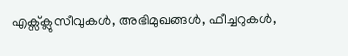എക്സ്ക്ലുസീവുകള്‍, അഭിമുഖങ്ങള്‍, ഫീച്ചറുകള്‍,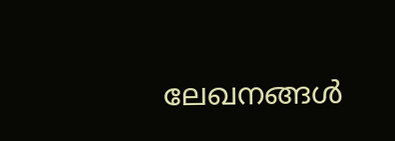ലേഖനങ്ങള്‍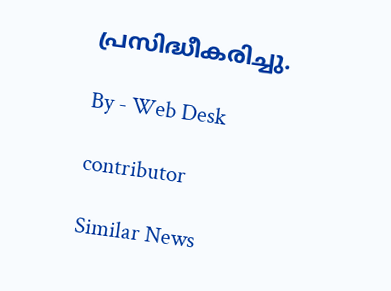പ്രസിദ്ധീകരിച്ചു.

By - Web Desk

contributor

Similar News